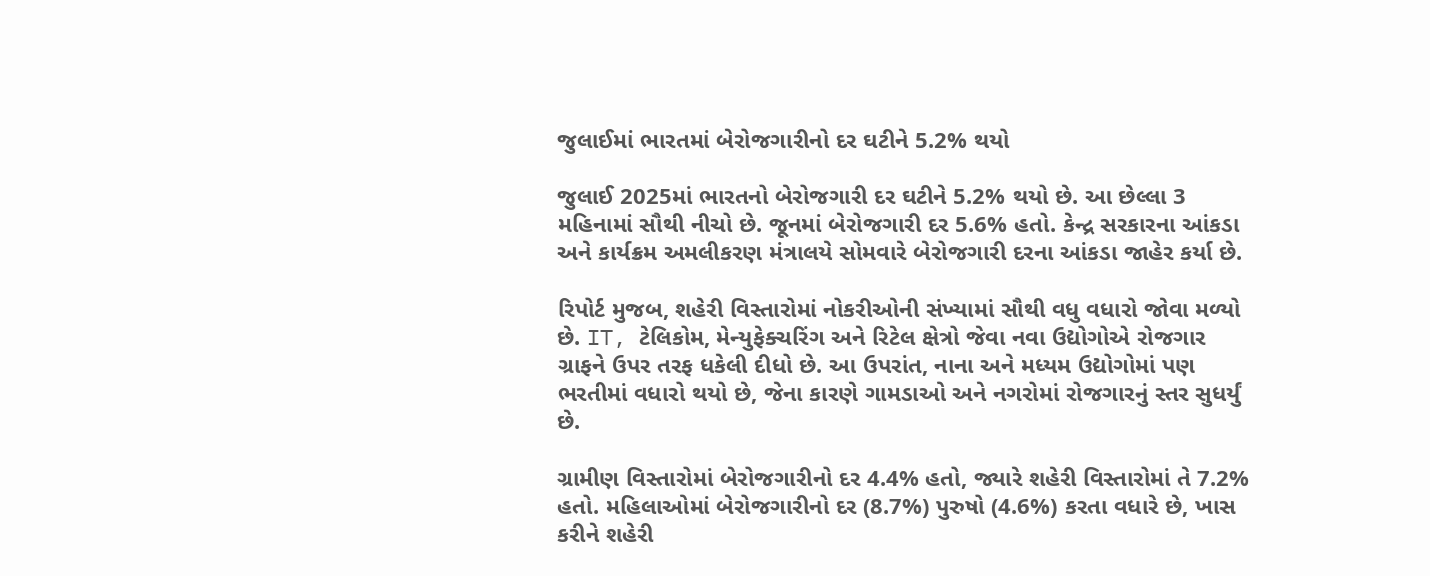જુલાઈમાં ભારતમાં બેરોજગારીનો દર ઘટીને 5.2% થયો

જુલાઈ 2025માં ભારતનો બેરોજગારી દર ઘટીને 5.2% થયો છે. આ છેલ્લા 3 મહિનામાં સૌથી નીચો છે. જૂનમાં બેરોજગારી દર 5.6% હતો. કેન્દ્ર સરકારના આંકડા અને કાર્યક્રમ અમલીકરણ મંત્રાલયે સોમવારે બેરોજગારી દરના આંકડા જાહેર કર્યા છે.

રિપોર્ટ મુજબ, શહેરી વિસ્તારોમાં નોકરીઓની સંખ્યામાં સૌથી વધુ વધારો જોવા મળ્યો છે. IT, ટેલિકોમ, મેન્યુફેક્ચરિંગ અને રિટેલ ક્ષેત્રો જેવા નવા ઉદ્યોગોએ રોજગાર ગ્રાફને ઉપર તરફ ધકેલી દીધો છે. આ ઉપરાંત, નાના અને મધ્યમ ઉદ્યોગોમાં પણ ભરતીમાં વધારો થયો છે, જેના કારણે ગામડાઓ અને નગરોમાં રોજગારનું સ્તર સુધર્યું છે.

ગ્રામીણ વિસ્તારોમાં બેરોજગારીનો દર 4.4% હતો, જ્યારે શહેરી વિસ્તારોમાં તે 7.2% હતો. મહિલાઓમાં બેરોજગારીનો દર (8.7%) પુરુષો (4.6%) કરતા વધારે છે, ખાસ કરીને શહેરી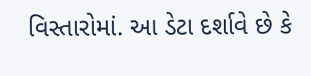વિસ્તારોમાં. આ ડેટા દર્શાવે છે કે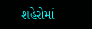શહેરોમાં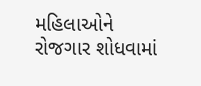મહિલાઓને રોજગાર શોધવામાં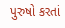પુરુષો કરતાં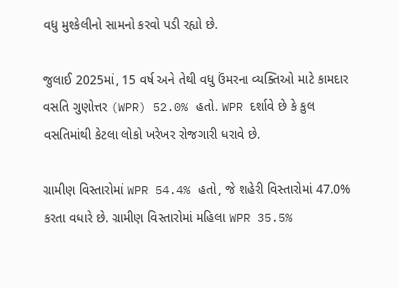વધુ મુશ્કેલીનો સામનો કરવો પડી રહ્યો છે.

જુલાઈ 2025માં, 15 વર્ષ અને તેથી વધુ ઉંમરના વ્યક્તિઓ માટે કામદાર વસતિ ગુણોત્તર (WPR) 52.0% હતો. WPR દર્શાવે છે કે કુલ વસતિમાંથી કેટલા લોકો ખરેખર રોજગારી ધરાવે છે.

ગ્રામીણ વિસ્તારોમાં WPR 54.4% હતો, જે શહેરી વિસ્તારોમાં 47.0% કરતા વધારે છે. ગ્રામીણ વિસ્તારોમાં મહિલા WPR 35.5%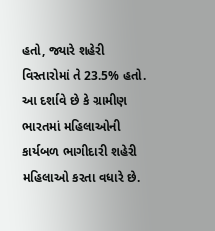હતો, જ્યારે શહેરી વિસ્તારોમાં તે 23.5% હતો. આ દર્શાવે છે કે ગ્રામીણ ભારતમાં મહિલાઓની કાર્યબળ ભાગીદારી શહેરી મહિલાઓ કરતા વધારે છે.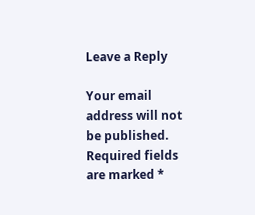Leave a Reply

Your email address will not be published. Required fields are marked *